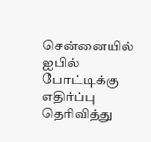சென்னையில் ஐபில் போட்டிக்கு எதிர்ப்பு தெரிவித்து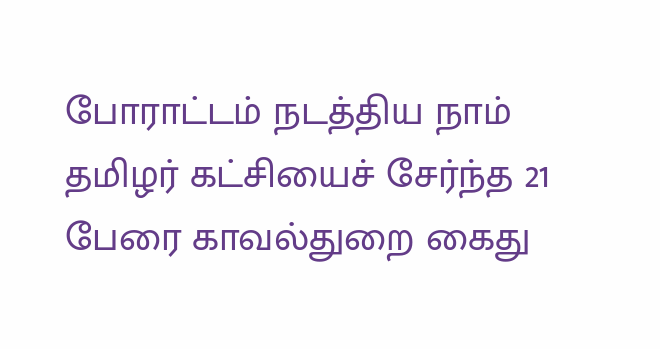போராட்டம் நடத்திய நாம் தமிழர் கட்சியைச் சேர்ந்த 21 பேரை காவல்துறை கைது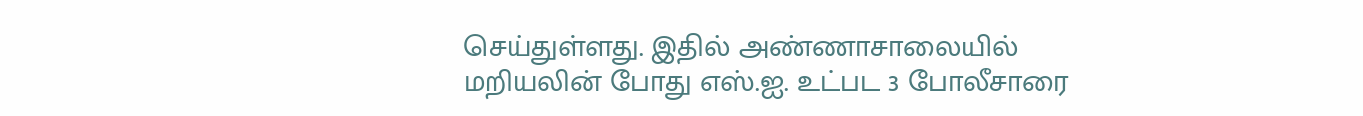செய்துள்ளது. இதில் அண்ணாசாலையில் மறியலின் போது எஸ்.ஐ. உட்பட 3 போலீசாரை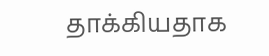தாக்கியதாக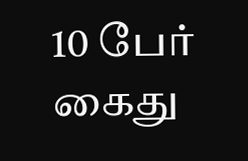10 பேர் கைது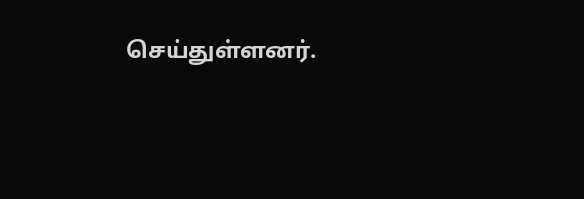செய்துள்ளனர்.